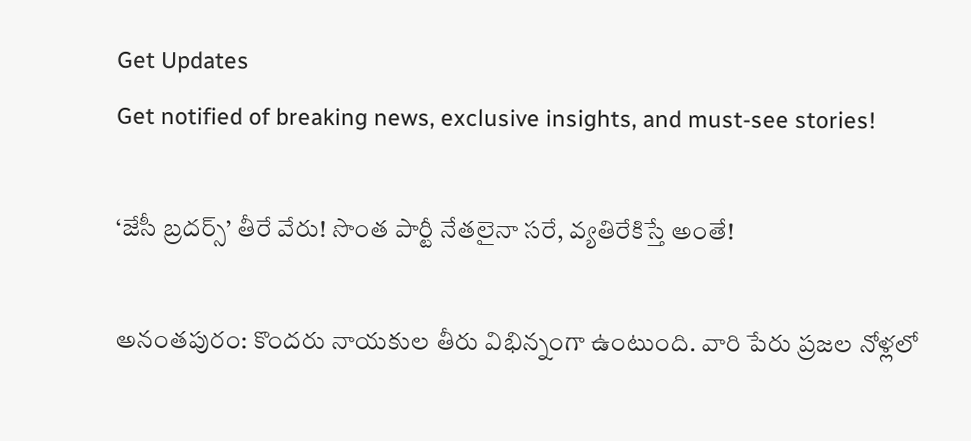Get Updates
Get notified of breaking news, exclusive insights, and must-see stories!

‘జేసీ బ్రదర్స్’ తీరే వేరు! సొంత పార్టీ నేతలైనా సరే, వ్యతిరేకిస్తే అంతే!

అనంతపురం: కొందరు నాయకుల తీరు విభిన్నంగా ఉంటుంది. వారి పేరు ప్రజల నోళ్లలో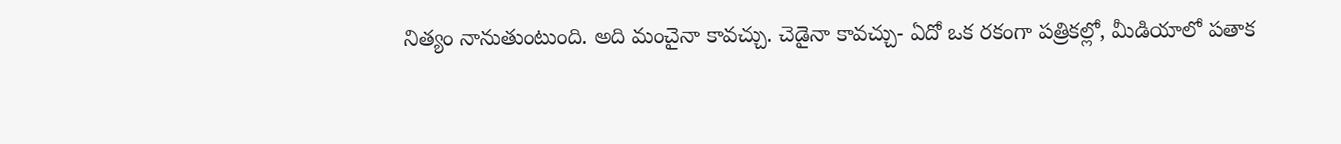నిత్యం నానుతుంటుంది. అది మంచైనా కావచ్చు. చెడైనా కావచ్చు- ఏదో ఒక రకంగా పత్రికల్లో, మీడియాలో పతాక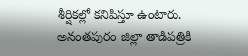శీర్షికల్లో కనిపిస్తూ ఉంటారు. అనంతపురం జిల్లా తాడిపత్రికి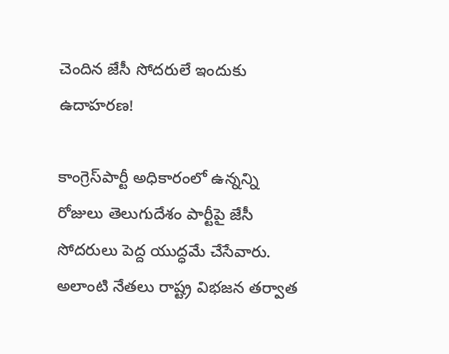చెందిన జేసీ సోదరులే ఇందుకు ఉదాహరణ!

కాంగ్రెస్‌పార్టీ అధికారంలో ఉన్నన్ని రోజులు తెలుగుదేశం పార్టీపై జేసీ సోదరులు పెద్ద యుద్ధమే చేసేవారు. అలాంటి నేతలు రాష్ట్ర విభజన తర్వాత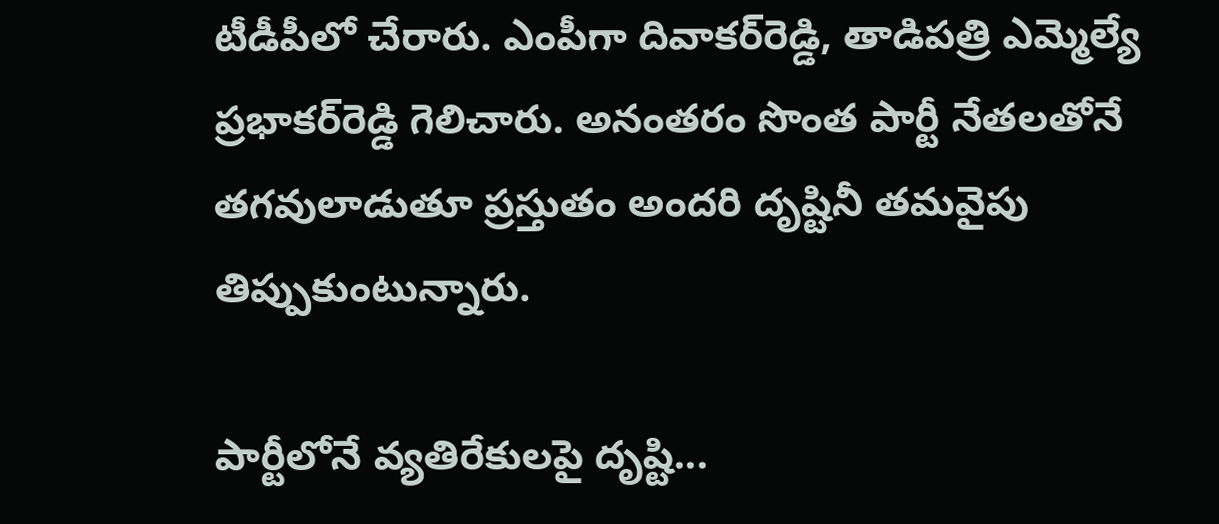టీడీపీలో చేరారు. ఎంపీగా దివాకర్‌రెడ్డి, తాడిపత్రి ఎమ్మెల్యే ప్రభాకర్‌రెడ్డి గెలిచారు. అనంతరం సొంత పార్టీ నేతలతోనే తగవులాడుతూ ప్రస్తుతం అందరి దృష్టినీ తమవైపు తిప్పుకుంటున్నారు.

పార్టీలోనే వ్యతిరేకులపై దృష్టి...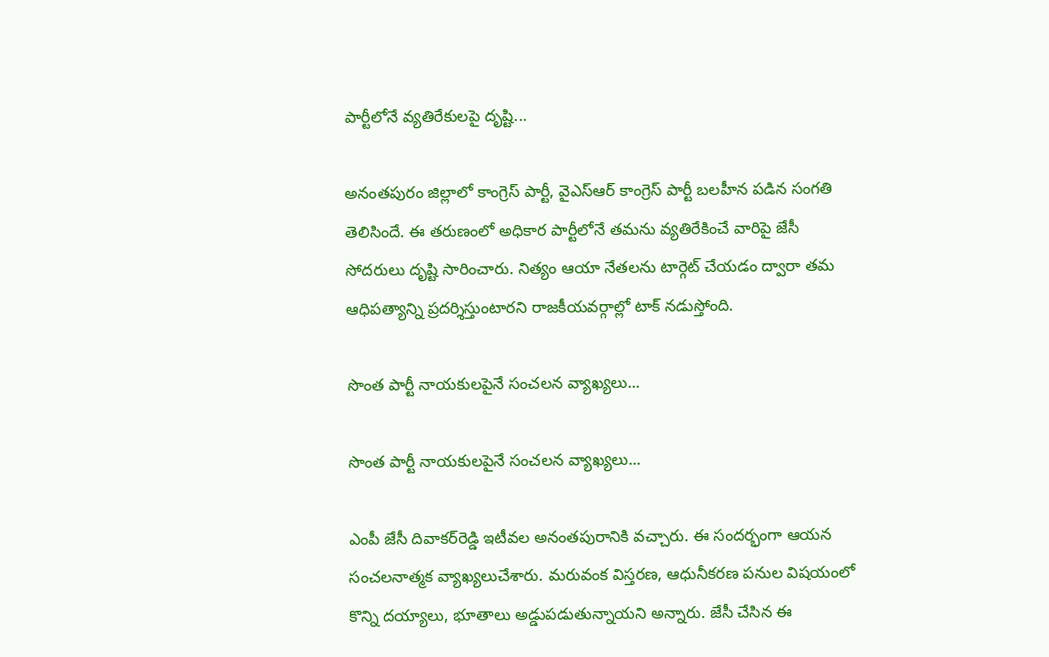పార్టీలోనే వ్యతిరేకులపై దృష్టి...

అనంతపురం జిల్లాలో కాంగ్రెస్ పార్టీ, వైఎస్‌ఆర్‌ కాంగ్రెస్‌ పార్టీ బలహీన పడిన సంగతి తెలిసిందే. ఈ తరుణంలో అధికార పార్టీలోనే తమను వ్యతిరేకించే వారిపై జేసీ సోదరులు దృష్టి సారించారు. నిత్యం ఆయా నేతలను టార్గెట్‌ చేయడం ద్వారా తమ ఆధిపత్యాన్ని ప్రదర్శిస్తుంటారని రాజకీయవర్గాల్లో టాక్‌ నడుస్తోంది.

సొంత పార్టీ నాయకులపైనే సంచలన వ్యాఖ్యలు...

సొంత పార్టీ నాయకులపైనే సంచలన వ్యాఖ్యలు...

ఎంపీ జేసీ దివాకర్‌రెడ్డి ఇటీవల అనంతపురానికి వచ్చారు. ఈ సందర్భంగా ఆయన సంచలనాత్మక వ్యాఖ్యలుచేశారు. మరువంక విస్తరణ, ఆధునీకరణ పనుల విషయంలో కొన్ని దయ్యాలు, భూతాలు అడ్డుపడుతున్నాయని అన్నారు. జేసీ చేసిన ఈ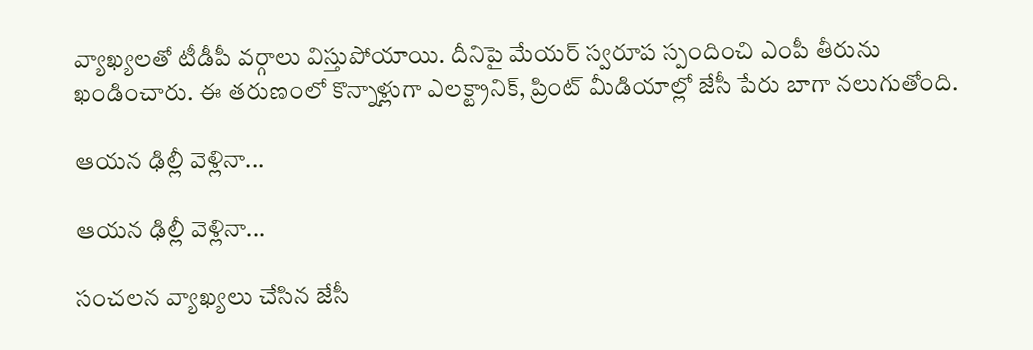వ్యాఖ్యలతో టీడీపీ వర్గాలు విస్తుపోయాయి. దీనిపై మేయర్ స్వరూప స్పందించి ఎంపీ తీరును ఖండించారు. ఈ తరుణంలో కొన్నాళ్లుగా ఎలక్ట్రానిక్, ప్రింట్ మీడియాల్లో జేసీ పేరు బాగా నలుగుతోంది.

ఆయన ఢిల్లీ వెళ్లినా...

ఆయన ఢిల్లీ వెళ్లినా...

సంచలన వ్యాఖ్యలు చేసిన జేసీ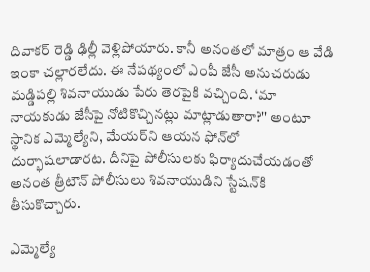దివాకర్ రెడ్డి ఢిల్లీ వెళ్లిపోయారు. కానీ అనంతలో మాత్రం ఆ వేడి ఇంకా చల్లారలేదు. ఈ నేపథ్యంలో ఎంపీ జేసీ అనుచరుడు మడ్డిపల్లి శివనాయుడు పేరు తెరపైకి వచ్చింది. ‘మా నాయకుడు జేసీపై నోటికొచ్చినట్లు మాట్లాడుతారా?'' అంటూ స్థానిక ఎమ్మెల్యేని, మేయర్‌ని ఆయన ఫోన్‌లో దుర్భాషలాడారట. దీనిపై పోలీసులకు ఫిర్యాదుచేయడంతో అనంత త్రీటౌన్ పోలీసులు శివనాయుడిని స్టేషన్‌కి తీసుకొచ్చారు.

ఎమ్మెల్యే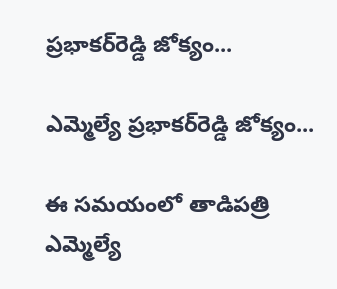ప్రభాకర్‌రెడ్డి జోక్యం...

ఎమ్మెల్యే ప్రభాకర్‌రెడ్డి జోక్యం...

ఈ సమయంలో తాడిపత్రి ఎమ్మెల్యే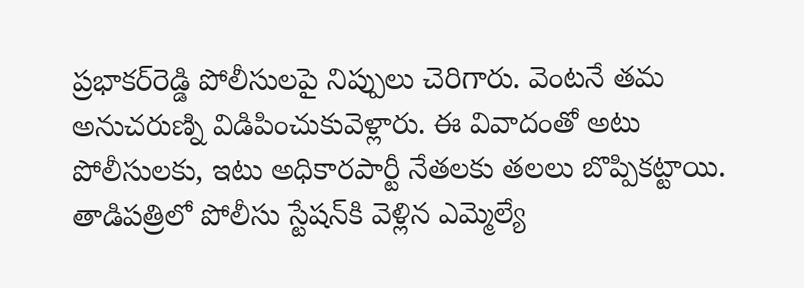ప్రభాకర్‌రెడ్డి పోలీసులపై నిప్పులు చెరిగారు. వెంటనే తమ అనుచరుణ్ని విడిపించుకువెళ్లారు. ఈ వివాదంతో అటు పోలీసులకు, ఇటు అధికారపార్టీ నేతలకు తలలు బొప్పికట్టాయి. తాడిపత్రిలో పోలీసు స్టేషన్‌కి వెళ్లిన ఎమ్మెల్యే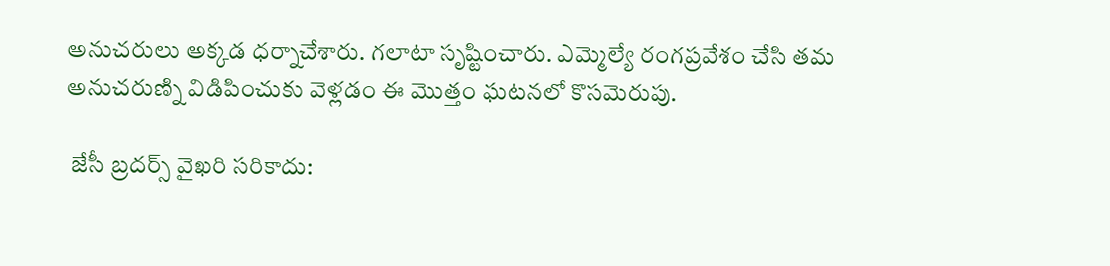అనుచరులు అక్కడ ధర్నాచేశారు. గలాటా సృష్టించారు. ఎమ్మెల్యే రంగప్రవేశం చేసి తమ అనుచరుణ్ని విడిపించుకు వెళ్లడం ఈ మొత్తం ఘటనలో కొసమెరుపు.

 జేసీ బ్రదర్స్ వైఖరి సరికాదు: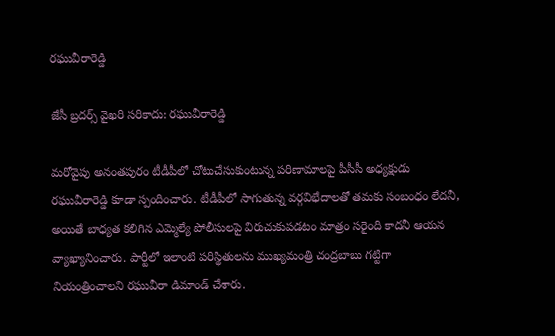రఘువీరారెడ్డి

జేసీ బ్రదర్స్ వైఖరి సరికాదు: రఘువీరారెడ్డి

మరోవైపు అనంతపురం టీడీపీలో చోటుచేసుకుంటున్న పరిణామాలపై పీసీసీ అధ్యక్షుడు రఘువీరారెడ్డి కూడా స్పందించారు. టీడీపీలో సాగుతున్న వర్గవిభేదాలతో తమకు సంబంధం లేదనీ, అయితే బాధ్యత కలిగిన ఎమ్మెల్యే పోలీసులపై విరుచుకుపడటం మాత్రం సరైంది కాదనీ ఆయన వ్యాఖ్యానించారు. పార్టీలో ఇలాంటి పరిస్థితులను ముఖ్యమంత్రి చంద్రబాబు గట్టిగా నియంత్రించాలని రఘువీరా డిమాండ్‌ చేశారు.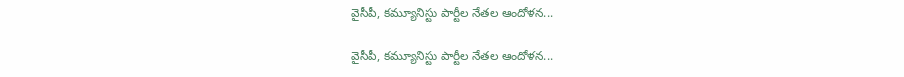వైసీపీ, కమ్యూనిస్టు పార్టీల నేతల ఆందోళన...

వైసీపీ, కమ్యూనిస్టు పార్టీల నేతల ఆందోళన...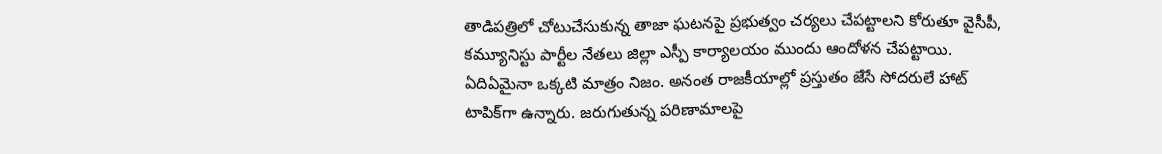తాడిపత్రిలో చోటుచేసుకున్న తాజా ఘటనపై ప్రభుత్వం చర్యలు చేపట్టాలని కోరుతూ వైసీపీ, కమ్యూనిస్టు పార్టీల నేతలు జిల్లా ఎస్పీ కార్యాలయం ముందు ఆందోళన చేపట్టాయి. ఏదిఏమైనా ఒక్కటి మాత్రం నిజం. అనంత రాజకీయాల్లో ప్రస్తుతం జేసే సోదరులే హాట్‌ టాపిక్‌గా ఉన్నారు. జరుగుతున్న పరిణామాలపై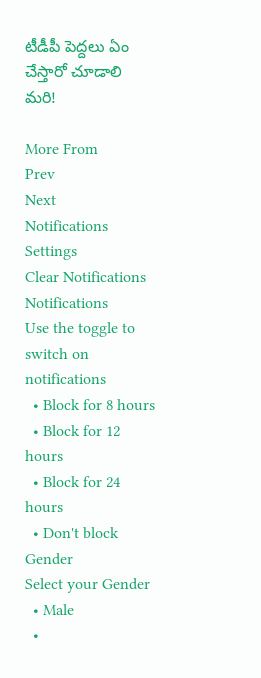టీడీపీ పెద్దలు ఏం చేస్తారో చూడాలి మరి!

More From
Prev
Next
Notifications
Settings
Clear Notifications
Notifications
Use the toggle to switch on notifications
  • Block for 8 hours
  • Block for 12 hours
  • Block for 24 hours
  • Don't block
Gender
Select your Gender
  • Male
  •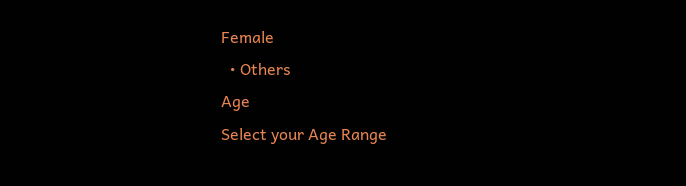Female
  • Others
Age
Select your Age Range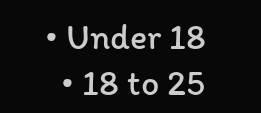• Under 18
  • 18 to 25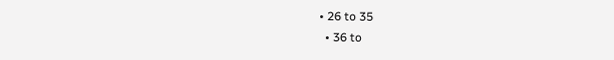• 26 to 35
  • 36 to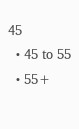45
  • 45 to 55
  • 55+